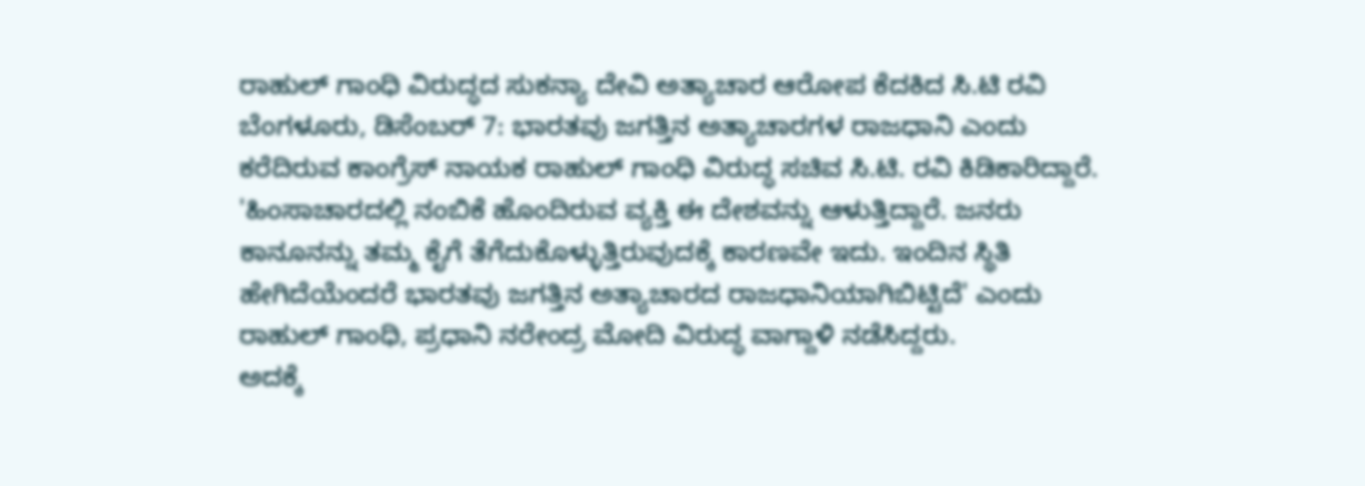ರಾಹುಲ್ ಗಾಂಧಿ ವಿರುದ್ಧದ ಸುಕನ್ಯಾ ದೇವಿ ಅತ್ಯಾಚಾರ ಆರೋಪ ಕೆದಕಿದ ಸಿ.ಟಿ ರವಿ
ಬೆಂಗಳೂರು, ಡಿಸೆಂಬರ್ 7: ಭಾರತವು ಜಗತ್ತಿನ ಅತ್ಯಾಚಾರಗಳ ರಾಜಧಾನಿ ಎಂದು ಕರೆದಿರುವ ಕಾಂಗ್ರೆಸ್ ನಾಯಕ ರಾಹುಲ್ ಗಾಂಧಿ ವಿರುದ್ಧ ಸಚಿವ ಸಿ.ಟಿ. ರವಿ ಕಿಡಿಕಾರಿದ್ದಾರೆ.
'ಹಿಂಸಾಚಾರದಲ್ಲಿ ನಂಬಿಕೆ ಹೊಂದಿರುವ ವ್ಯಕ್ತಿ ಈ ದೇಶವನ್ನು ಆಳುತ್ತಿದ್ದಾರೆ. ಜನರು ಕಾನೂನನ್ನು ತಮ್ಮ ಕೈಗೆ ತೆಗೆದುಕೊಳ್ಳುತ್ತಿರುವುದಕ್ಕೆ ಕಾರಣವೇ ಇದು. ಇಂದಿನ ಸ್ಥಿತಿ ಹೇಗಿದೆಯೆಂದರೆ ಭಾರತವು ಜಗತ್ತಿನ ಅತ್ಯಾಚಾರದ ರಾಜಧಾನಿಯಾಗಿಬಿಟ್ಟಿದೆ' ಎಂದು ರಾಹುಲ್ ಗಾಂಧಿ, ಪ್ರಧಾನಿ ನರೇಂದ್ರ ಮೋದಿ ವಿರುದ್ಧ ವಾಗ್ದಾಳಿ ನಡೆಸಿದ್ದರು.
ಅದಕ್ಕೆ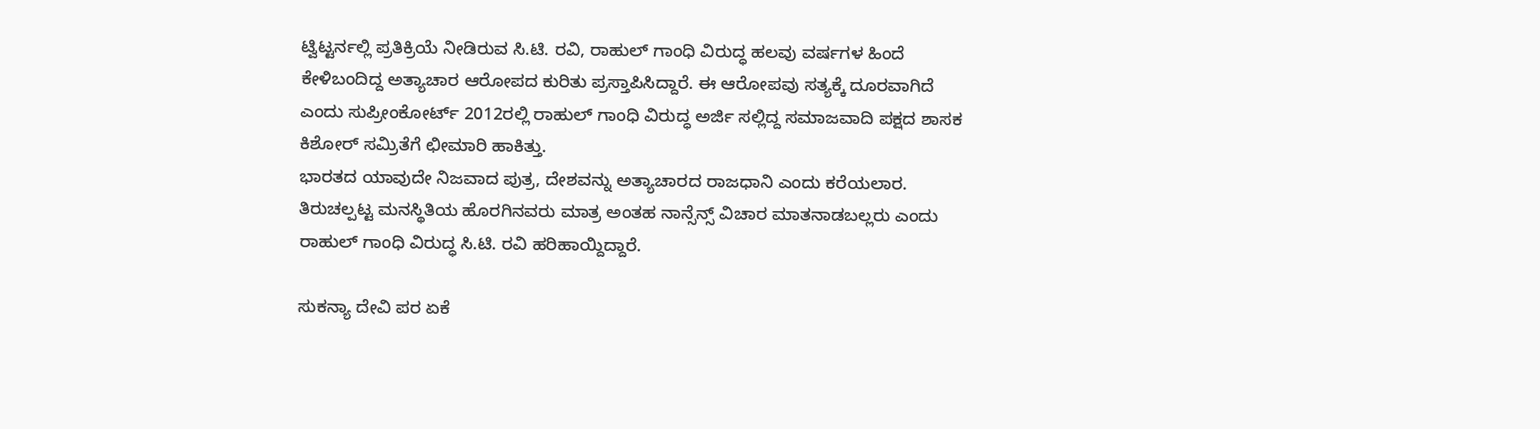ಟ್ವಿಟ್ಟರ್ನಲ್ಲಿ ಪ್ರತಿಕ್ರಿಯೆ ನೀಡಿರುವ ಸಿ.ಟಿ. ರವಿ, ರಾಹುಲ್ ಗಾಂಧಿ ವಿರುದ್ಧ ಹಲವು ವರ್ಷಗಳ ಹಿಂದೆ ಕೇಳಿಬಂದಿದ್ದ ಅತ್ಯಾಚಾರ ಆರೋಪದ ಕುರಿತು ಪ್ರಸ್ತಾಪಿಸಿದ್ದಾರೆ. ಈ ಆರೋಪವು ಸತ್ಯಕ್ಕೆ ದೂರವಾಗಿದೆ ಎಂದು ಸುಪ್ರೀಂಕೋರ್ಟ್ 2012ರಲ್ಲಿ ರಾಹುಲ್ ಗಾಂಧಿ ವಿರುದ್ಧ ಅರ್ಜಿ ಸಲ್ಲಿದ್ದ ಸಮಾಜವಾದಿ ಪಕ್ಷದ ಶಾಸಕ ಕಿಶೋರ್ ಸಮ್ರಿತೆಗೆ ಛೀಮಾರಿ ಹಾಕಿತ್ತು.
ಭಾರತದ ಯಾವುದೇ ನಿಜವಾದ ಪುತ್ರ, ದೇಶವನ್ನು ಅತ್ಯಾಚಾರದ ರಾಜಧಾನಿ ಎಂದು ಕರೆಯಲಾರ. ತಿರುಚಲ್ಪಟ್ಟ ಮನಸ್ಥಿತಿಯ ಹೊರಗಿನವರು ಮಾತ್ರ ಅಂತಹ ನಾನ್ಸೆನ್ಸ್ ವಿಚಾರ ಮಾತನಾಡಬಲ್ಲರು ಎಂದು ರಾಹುಲ್ ಗಾಂಧಿ ವಿರುದ್ಧ ಸಿ.ಟಿ. ರವಿ ಹರಿಹಾಯ್ದಿದ್ದಾರೆ.

ಸುಕನ್ಯಾ ದೇವಿ ಪರ ಏಕೆ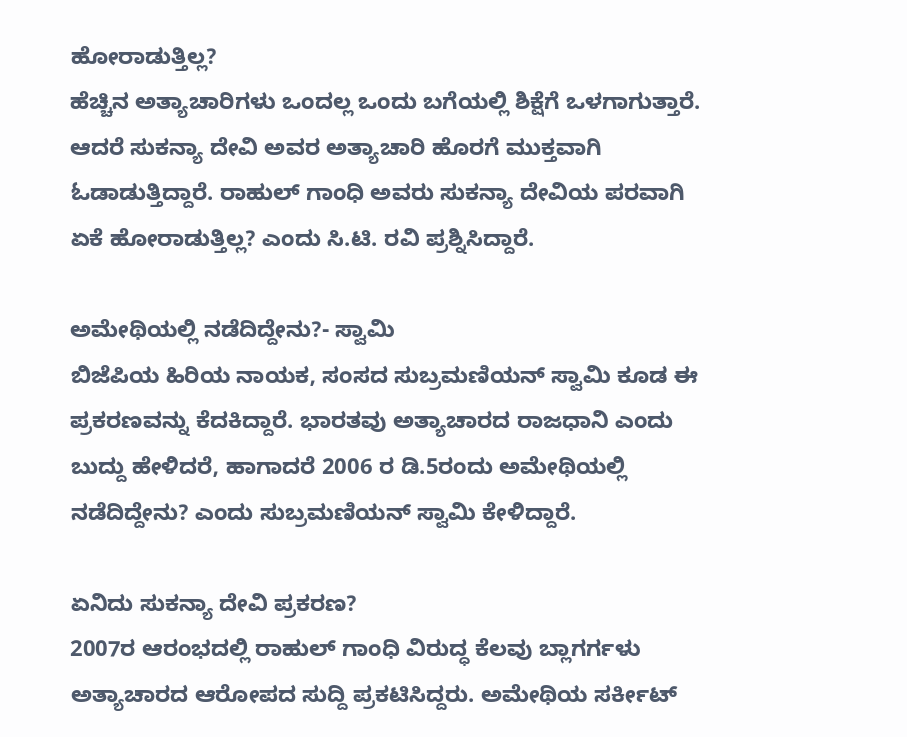ಹೋರಾಡುತ್ತಿಲ್ಲ?
ಹೆಚ್ಚಿನ ಅತ್ಯಾಚಾರಿಗಳು ಒಂದಲ್ಲ ಒಂದು ಬಗೆಯಲ್ಲಿ ಶಿಕ್ಷೆಗೆ ಒಳಗಾಗುತ್ತಾರೆ. ಆದರೆ ಸುಕನ್ಯಾ ದೇವಿ ಅವರ ಅತ್ಯಾಚಾರಿ ಹೊರಗೆ ಮುಕ್ತವಾಗಿ ಓಡಾಡುತ್ತಿದ್ದಾರೆ. ರಾಹುಲ್ ಗಾಂಧಿ ಅವರು ಸುಕನ್ಯಾ ದೇವಿಯ ಪರವಾಗಿ ಏಕೆ ಹೋರಾಡುತ್ತಿಲ್ಲ? ಎಂದು ಸಿ.ಟಿ. ರವಿ ಪ್ರಶ್ನಿಸಿದ್ದಾರೆ.

ಅಮೇಥಿಯಲ್ಲಿ ನಡೆದಿದ್ದೇನು?- ಸ್ವಾಮಿ
ಬಿಜೆಪಿಯ ಹಿರಿಯ ನಾಯಕ, ಸಂಸದ ಸುಬ್ರಮಣಿಯನ್ ಸ್ವಾಮಿ ಕೂಡ ಈ ಪ್ರಕರಣವನ್ನು ಕೆದಕಿದ್ದಾರೆ. ಭಾರತವು ಅತ್ಯಾಚಾರದ ರಾಜಧಾನಿ ಎಂದು ಬುದ್ದು ಹೇಳಿದರೆ, ಹಾಗಾದರೆ 2006 ರ ಡಿ.5ರಂದು ಅಮೇಥಿಯಲ್ಲಿ ನಡೆದಿದ್ದೇನು? ಎಂದು ಸುಬ್ರಮಣಿಯನ್ ಸ್ವಾಮಿ ಕೇಳಿದ್ದಾರೆ.

ಏನಿದು ಸುಕನ್ಯಾ ದೇವಿ ಪ್ರಕರಣ?
2007ರ ಆರಂಭದಲ್ಲಿ ರಾಹುಲ್ ಗಾಂಧಿ ವಿರುದ್ಧ ಕೆಲವು ಬ್ಲಾಗರ್ಗಳು ಅತ್ಯಾಚಾರದ ಆರೋಪದ ಸುದ್ದಿ ಪ್ರಕಟಿಸಿದ್ದರು. ಅಮೇಥಿಯ ಸರ್ಕೀಟ್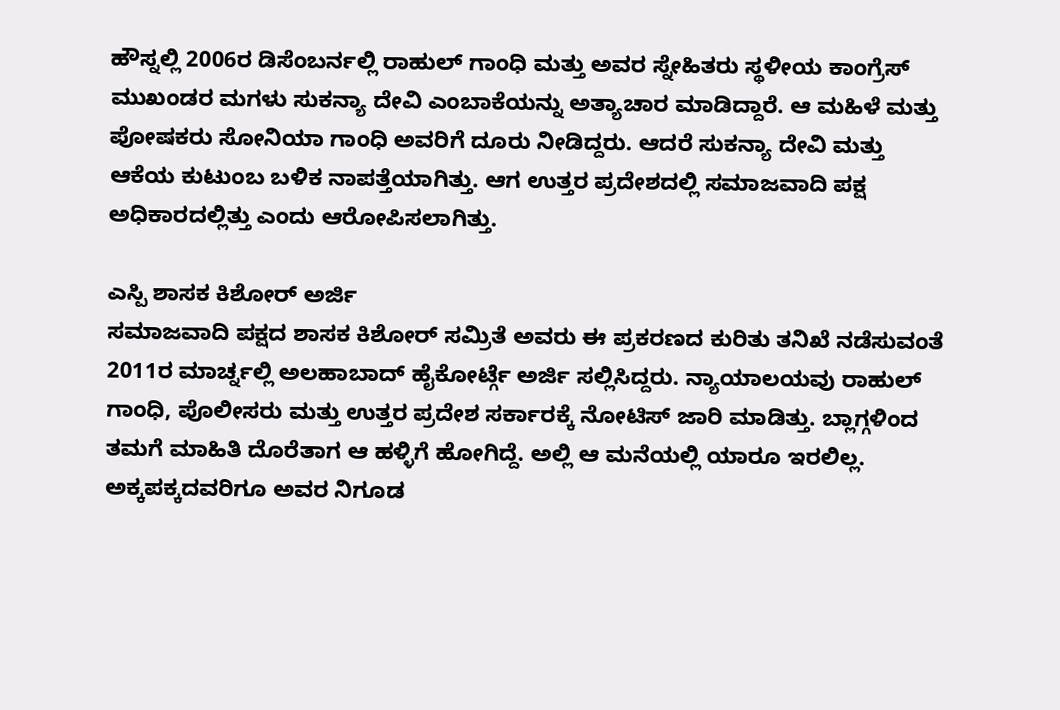ಹೌಸ್ನಲ್ಲಿ 2006ರ ಡಿಸೆಂಬರ್ನಲ್ಲಿ ರಾಹುಲ್ ಗಾಂಧಿ ಮತ್ತು ಅವರ ಸ್ನೇಹಿತರು ಸ್ಥಳೀಯ ಕಾಂಗ್ರೆಸ್ ಮುಖಂಡರ ಮಗಳು ಸುಕನ್ಯಾ ದೇವಿ ಎಂಬಾಕೆಯನ್ನು ಅತ್ಯಾಚಾರ ಮಾಡಿದ್ದಾರೆ. ಆ ಮಹಿಳೆ ಮತ್ತು ಪೋಷಕರು ಸೋನಿಯಾ ಗಾಂಧಿ ಅವರಿಗೆ ದೂರು ನೀಡಿದ್ದರು. ಆದರೆ ಸುಕನ್ಯಾ ದೇವಿ ಮತ್ತು ಆಕೆಯ ಕುಟುಂಬ ಬಳಿಕ ನಾಪತ್ತೆಯಾಗಿತ್ತು. ಆಗ ಉತ್ತರ ಪ್ರದೇಶದಲ್ಲಿ ಸಮಾಜವಾದಿ ಪಕ್ಷ ಅಧಿಕಾರದಲ್ಲಿತ್ತು ಎಂದು ಆರೋಪಿಸಲಾಗಿತ್ತು.

ಎಸ್ಪಿ ಶಾಸಕ ಕಿಶೋರ್ ಅರ್ಜಿ
ಸಮಾಜವಾದಿ ಪಕ್ಷದ ಶಾಸಕ ಕಿಶೋರ್ ಸಮ್ರಿತೆ ಅವರು ಈ ಪ್ರಕರಣದ ಕುರಿತು ತನಿಖೆ ನಡೆಸುವಂತೆ 2011ರ ಮಾರ್ಚ್ನಲ್ಲಿ ಅಲಹಾಬಾದ್ ಹೈಕೋರ್ಟ್ಗೆ ಅರ್ಜಿ ಸಲ್ಲಿಸಿದ್ದರು. ನ್ಯಾಯಾಲಯವು ರಾಹುಲ್ ಗಾಂಧಿ, ಪೊಲೀಸರು ಮತ್ತು ಉತ್ತರ ಪ್ರದೇಶ ಸರ್ಕಾರಕ್ಕೆ ನೋಟಿಸ್ ಜಾರಿ ಮಾಡಿತ್ತು. ಬ್ಲಾಗ್ಗಳಿಂದ ತಮಗೆ ಮಾಹಿತಿ ದೊರೆತಾಗ ಆ ಹಳ್ಳಿಗೆ ಹೋಗಿದ್ದೆ. ಅಲ್ಲಿ ಆ ಮನೆಯಲ್ಲಿ ಯಾರೂ ಇರಲಿಲ್ಲ. ಅಕ್ಕಪಕ್ಕದವರಿಗೂ ಅವರ ನಿಗೂಡ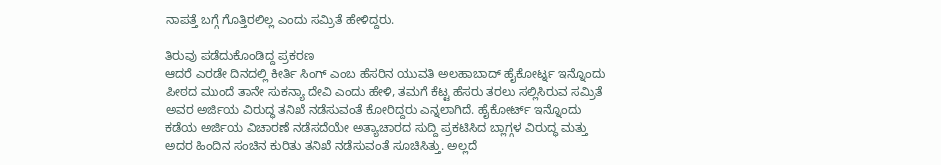ನಾಪತ್ತೆ ಬಗ್ಗೆ ಗೊತ್ತಿರಲಿಲ್ಲ ಎಂದು ಸಮ್ರಿತೆ ಹೇಳಿದ್ದರು.

ತಿರುವು ಪಡೆದುಕೊಂಡಿದ್ದ ಪ್ರಕರಣ
ಆದರೆ ಎರಡೇ ದಿನದಲ್ಲಿ ಕೀರ್ತಿ ಸಿಂಗ್ ಎಂಬ ಹೆಸರಿನ ಯುವತಿ ಅಲಹಾಬಾದ್ ಹೈಕೋರ್ಟ್ನ ಇನ್ನೊಂದು ಪೀಠದ ಮುಂದೆ ತಾನೇ ಸುಕನ್ಯಾ ದೇವಿ ಎಂದು ಹೇಳಿ, ತಮಗೆ ಕೆಟ್ಟ ಹೆಸರು ತರಲು ಸಲ್ಲಿಸಿರುವ ಸಮ್ರಿತೆ ಅವರ ಅರ್ಜಿಯ ವಿರುದ್ಧ ತನಿಖೆ ನಡೆಸುವಂತೆ ಕೋರಿದ್ದರು ಎನ್ನಲಾಗಿದೆ. ಹೈಕೋರ್ಟ್ ಇನ್ನೊಂದು ಕಡೆಯ ಅರ್ಜಿಯ ವಿಚಾರಣೆ ನಡೆಸದೆಯೇ ಅತ್ಯಾಚಾರದ ಸುದ್ದಿ ಪ್ರಕಟಿಸಿದ ಬ್ಲಾಗ್ಗಳ ವಿರುದ್ಧ ಮತ್ತು ಅದರ ಹಿಂದಿನ ಸಂಚಿನ ಕುರಿತು ತನಿಖೆ ನಡೆಸುವಂತೆ ಸೂಚಿಸಿತ್ತು. ಅಲ್ಲದೆ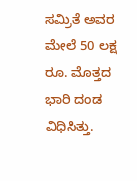ಸಮ್ರಿತೆ ಅವರ ಮೇಲೆ 50 ಲಕ್ಷ ರೂ. ಮೊತ್ತದ ಭಾರಿ ದಂಡ ವಿಧಿಸಿತ್ತು.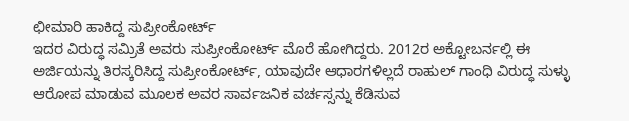ಛೀಮಾರಿ ಹಾಕಿದ್ದ ಸುಪ್ರೀಂಕೋರ್ಟ್
ಇದರ ವಿರುದ್ಧ ಸಮ್ರಿತೆ ಅವರು ಸುಪ್ರೀಂಕೋರ್ಟ್ ಮೊರೆ ಹೋಗಿದ್ದರು. 2012ರ ಅಕ್ಟೋಬರ್ನಲ್ಲಿ ಈ ಅರ್ಜಿಯನ್ನು ತಿರಸ್ಕರಿಸಿದ್ದ ಸುಪ್ರೀಂಕೋರ್ಟ್, ಯಾವುದೇ ಆಧಾರಗಳಿಲ್ಲದೆ ರಾಹುಲ್ ಗಾಂಧಿ ವಿರುದ್ಧ ಸುಳ್ಳು ಆರೋಪ ಮಾಡುವ ಮೂಲಕ ಅವರ ಸಾರ್ವಜನಿಕ ವರ್ಚಸ್ಸನ್ನು ಕೆಡಿಸುವ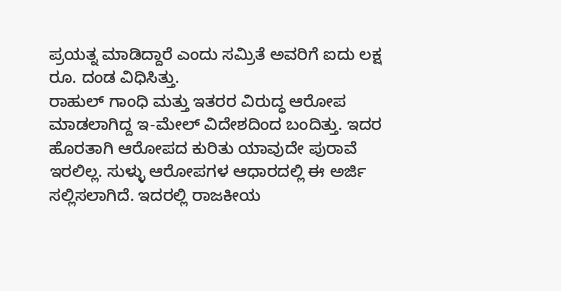ಪ್ರಯತ್ನ ಮಾಡಿದ್ದಾರೆ ಎಂದು ಸಮ್ರಿತೆ ಅವರಿಗೆ ಐದು ಲಕ್ಷ ರೂ. ದಂಡ ವಿಧಿಸಿತ್ತು.
ರಾಹುಲ್ ಗಾಂಧಿ ಮತ್ತು ಇತರರ ವಿರುದ್ಧ ಆರೋಪ ಮಾಡಲಾಗಿದ್ದ ಇ-ಮೇಲ್ ವಿದೇಶದಿಂದ ಬಂದಿತ್ತು. ಇದರ ಹೊರತಾಗಿ ಆರೋಪದ ಕುರಿತು ಯಾವುದೇ ಪುರಾವೆ ಇರಲಿಲ್ಲ. ಸುಳ್ಳು ಆರೋಪಗಳ ಆಧಾರದಲ್ಲಿ ಈ ಅರ್ಜಿ ಸಲ್ಲಿಸಲಾಗಿದೆ. ಇದರಲ್ಲಿ ರಾಜಕೀಯ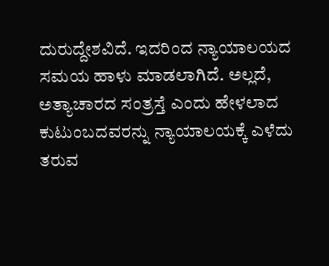ದುರುದ್ದೇಶವಿದೆ. ಇದರಿಂದ ನ್ಯಾಯಾಲಯದ ಸಮಯ ಹಾಳು ಮಾಡಲಾಗಿದೆ. ಅಲ್ಲದೆ, ಅತ್ಯಾಚಾರದ ಸಂತ್ರಸ್ತೆ ಎಂದು ಹೇಳಲಾದ ಕುಟುಂಬದವರನ್ನು ನ್ಯಾಯಾಲಯಕ್ಕೆ ಎಳೆದು ತರುವ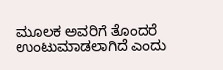ಮೂಲಕ ಅವರಿಗೆ ತೊಂದರೆ ಉಂಟುಮಾಡಲಾಗಿದೆ ಎಂದು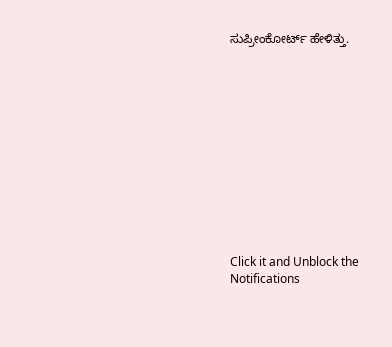ಸುಪ್ರೀಂಕೋರ್ಟ್ ಹೇಳಿತ್ತು.












Click it and Unblock the Notifications